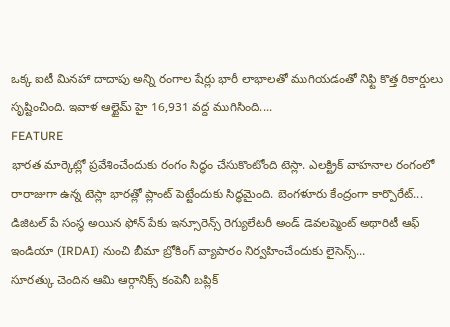ఒక్క ఐటీ మినహా దాదాపు అన్ని రంగాల షేర్లు భారీ లాభాలతో ముగియడంతో నిఫ్టి కొత్త రికార్డులు సృష్టించింది. ఇవాళ ఆల్టైమ్ హై 16,931 వద్ద ముగిసింది....
FEATURE
భారత మార్కెట్లో ప్రవేశించేందుకు రంగం సిద్ధం చేసుకొంటోంది టెస్లా. ఎలక్ట్రిక్ వాహనాల రంగంలో రారాజుగా ఉన్న టెస్లా భారత్లో ప్లాంట్ పెట్టేందుకు సిద్ధమైంది. బెంగళూరు కేంద్రంగా కార్పొరేట్...
డిజిటల్ పే సంస్థ అయిన ఫోన్ పేకు ఇన్సూరెన్స్ రెగ్యులేటరీ అండ్ డెవలప్మెంట్ అథారిటీ ఆఫ్ ఇండియా (IRDAI) నుంచి బీమా బ్రోకింగ్ వ్యాపారం నిర్వహించేందుకు లైసెన్స్...
సూరత్కు చెందిన ఆమి ఆర్గానిక్స్ కంపెనీ బప్లిక్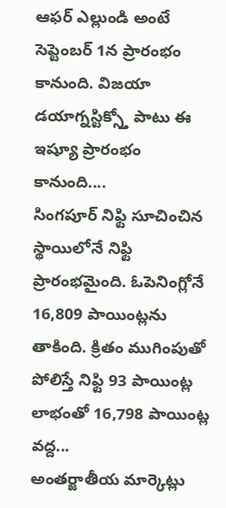ఆఫర్ ఎల్లుండి అంటే సెప్టెంబర్ 1న ప్రారంభం కానుంది. విజయా డయాగ్నస్టిక్స్తో పాటు ఈ ఇష్యూ ప్రారంభం కానుంది....
సింగపూర్ నిఫ్టి సూచించిన స్థాయిలోనే నిఫ్టి ప్రారంభమైంది. ఓపెనింగ్లోనే 16,809 పాయింట్లను తాకింది. క్రితం ముగింపుతో పోలిస్తే నిఫ్టి 93 పాయింట్ల లాభంతో 16,798 పాయింట్ల వద్ద...
అంతర్జాతీయ మార్కెట్లు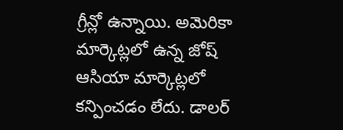గ్రీన్లో ఉన్నాయి. అమెరికా మార్కెట్లలో ఉన్న జోష్ ఆసియా మార్కెట్లలో కన్పించడం లేదు. డాలర్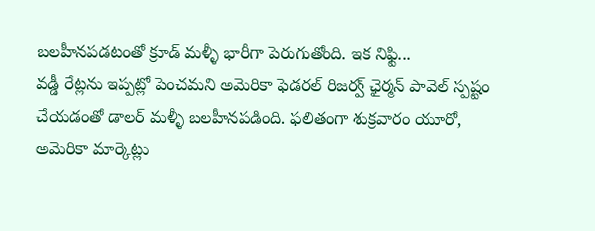బలహీనపడటంతో క్రూడ్ మళ్ళీ భారీగా పెరుగుతోంది. ఇక నిఫ్టి...
వడ్డీ రేట్లను ఇప్పట్లో పెంచమని అమెరికా ఫెడరల్ రిజర్వ్ ఛైర్మన్ పావెల్ స్పష్టం చేయడంతో డాలర్ మళ్ళీ బలహీనపడింది. ఫలితంగా శుక్రవారం యూరో, అమెరికా మార్కెట్లు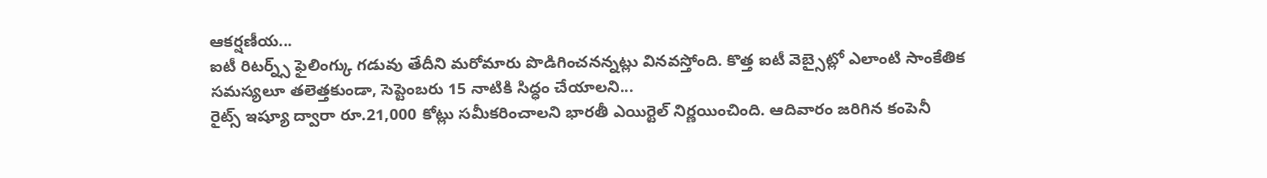ఆకర్షణీయ...
ఐటీ రిటర్న్స్ ఫైలింగ్కు గడువు తేదీని మరోమారు పొడిగించనన్నట్లు వినవస్తోంది. కొత్త ఐటీ వెబ్సైట్లో ఎలాంటి సాంకేతిక సమస్యలూ తలెత్తకుండా, సెప్టెంబరు 15 నాటికి సిద్ధం చేయాలని...
రైట్స్ ఇష్యూ ద్వారా రూ.21,000 కోట్లు సమీకరించాలని భారతీ ఎయిర్టెల్ నిర్ణయించింది. ఆదివారం జరిగిన కంపెనీ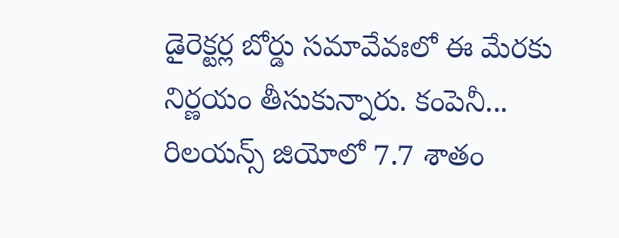డైరెక్టర్ల బోర్డు సమావేవఃలో ఈ మేరకు నిర్ణయం తీసుకున్నారు. కంపెనీ...
రిలయన్స్ జియోలో 7.7 శాతం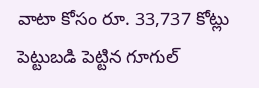వాటా కోసం రూ. 33,737 కోట్లు పెట్టుబడి పెట్టిన గూగుల్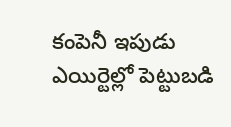కంపెనీ ఇపుడు ఎయిర్టెల్లో పెట్టుబడి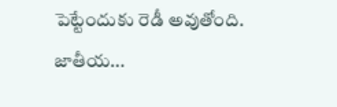పెట్టేందుకు రెడీ అవుతోంది. జాతీయ...